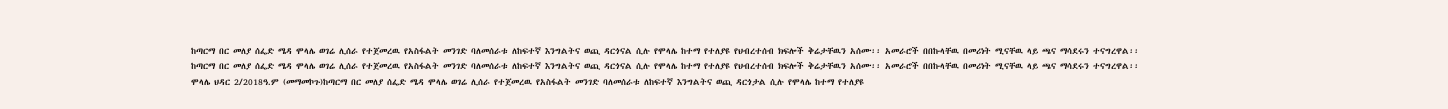ከጣርማ በር መለያ ሰፌድ ሜዳ ሞላሌ ወገሬ ሊሰራ የተጀመረዉ የአስፋልት መንገድ ባለመሰራቱ ለከፍተኛ እንግልትና ወጪ ዳርጎናል ሲሉ የሞላሌ ከተማ የተለያዩ የህብረተሰብ ክፍሎች ቅሬታቸዉን አሰሙ፡፡ አመራሮች በበኩላቸዉ በመሪነት ሚናቸዉ ላይ ጫና ማሳደሩን ተናግረዋል፡፡
ከጣርማ በር መለያ ሰፌድ ሜዳ ሞላሌ ወገሬ ሊሰራ የተጀመረዉ የአስፋልት መንገድ ባለመሰራቱ ለከፍተኛ እንግልትና ወጪ ዳርጎናል ሲሉ የሞላሌ ከተማ የተለያዩ የህብረተሰብ ክፍሎች ቅሬታቸዉን አሰሙ፡፡ አመራሮች በበኩላቸዉ በመሪነት ሚናቸዉ ላይ ጫና ማሳደሩን ተናግረዋል፡፡
ሞላሌ ህዳር 2/2018ዓ.ም (መማመኮጉ)ከጣርማ በር መለያ ሰፌድ ሜዳ ሞላሌ ወገሬ ሊሰራ የተጀመረዉ የአስፋልት መንገድ ባለመሰራቱ ለከፍተኛ እንግልትና ወጪ ዳርጎታል ሲሉ የሞላሌ ከተማ የተለያዩ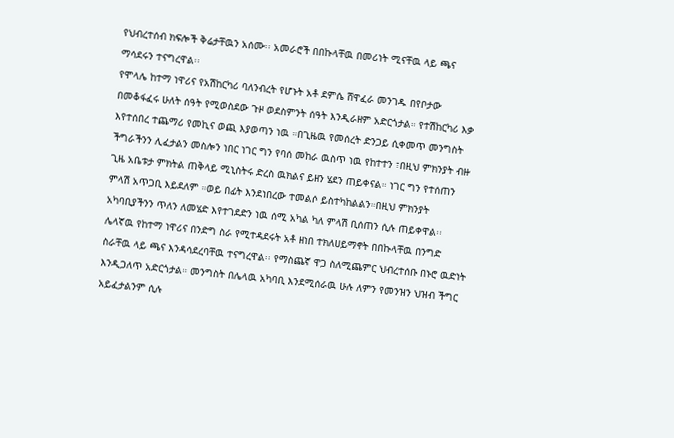የህብረተሰብ ክፍሎች ቅሬታቸዉን አሰሙ፡፡ አመራሮች በበኩላቸዉ በመሪነት ሚናቸዉ ላይ ጫና ማሳደሩን ተናግረዋል፡፡
የሞላሌ ከተማ ነዋሪና የአሽከርካሪ ባለንብረት የሆኑት አቶ ደምሴ ሸዋፈራ መንገዱ በየቦታው በመቆፋፈሩ ሁለት ሰዓት የሚወስደው ጉዞ ወደስምንት ሰዓት እንዲራዘም አድርጎታል። የተሽከርካሪ እቃ እየተሰበረ ተጨማሪ የመኪና ወጪ እያወጣን ነዉ ።በጊዜዉ የመሰረት ድንጋይ ሲቀመጥ መንግስት ችግራችንን ሊፈታልን መስሎን ነበር ነገር ግን የባሰ መከራ ዉስጥ ነዉ የከተተን ፣በዚህ ምክንያት ብዙ ጊዜ አቤቱታ ምክትል ጠቅላይ ሚኒስትሩ ድረስ ዉክልና ይዘን ሄደን ጠይቀናል። ነገር ግን የተሰጠን ምላሽ አጥጋቢ እይደለም ።ወይ በፊት እንደነበረው ተመልሶ ይስተካከልልን።በዚህ ምክንያት አካባቢያችንን ጥለን ለመሄድ እየተገደድን ነዉ ሰሚ አካል ካለ ምላሽ ቢሰጠን ሲሉ ጠይቀዋል፡፡
ሌላኛዉ የከተማ ነዋሪና በንድግ ስራ የሚተዳደሩት አቶ ዘነበ ተክለሀይማኖት በበኩላቸዉ በንግድ ስራቸዉ ላይ ጫና እንዳሳደረባቸዉ ተናግረዋል፡፡ የማስጨኛ ዋጋ ስለሚጨምር ህብረተሰቡ በኑሮ ዉድነት እንዲጋለጥ አድርጎታል። መንግስት በሌላዉ አካባቢ እንደሚሰራዉ ሁሉ ለምን የመንዝን ህዝብ ችግር አይፈታልንም ሲሉ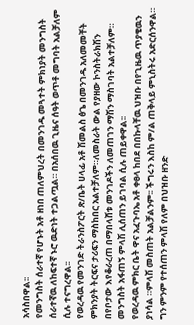አሳስበዋል፡፡
የመንግስት ሰራተኛ የሆኑት አቶ ዘነበ ጠለምህረት በመንገዱ መጓተት ምክነያት መንግስት ሰራተኛዉ ለከፍተኛ ኑሮ ዉድነት ተጋልጧል። በአሰበዉ ጊዜና ሰዓት ወጥቶ መግባት አልቻለም ሲሉ ተናግረዋል፡፡
የወረዳዉ የመንገድ ትራንስፖርት ጽ/ቤት ሀላፊ አቶ ሽመልስ ፅጌ በመንገዱ አለመመቸት ምክንያት ትርፍና ታሪፍን ማስከበር አልተቻለም።ለመስራት ውል የያዘው ኮንስትራክሽን በየቦታው እየቆራረጠ በማበላሸቱ መንገዶችን ለመጠገን ማሽን ማስገባት አልተቻለም። መንግስት አፋጠኝ ምላሽ ሊሰጠን ይገባል ሲሉ ጠይቀዋል፡፡
የወረዳዉ ምክር ቤት ዋና አፈጉባኤ አቶ ቀፀላ ከበደ በበኩላቸዉ ህዝቡ በየጊዜዉ ጥያቄዉን ያነሳል ።ምላሽ መስጠት አልቻልንም፡፡ ችግሩን እስከ ም/ል ጠቅላይ ምኒስትሩ አድርሰንዋል። ግን ምንም የተሰጠን ምላሽ የለም በህዝቡ ዘንድ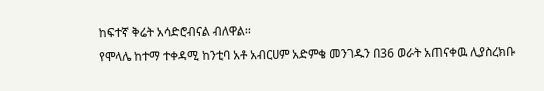ከፍተኛ ቅሬት አሳድሮብናል ብለዋል፡፡
የሞላሌ ከተማ ተቀዳሚ ከንቲባ አቶ አብርሀም አድምቄ መንገዱን በ36 ወራት አጠናቀዉ ሊያስረክቡ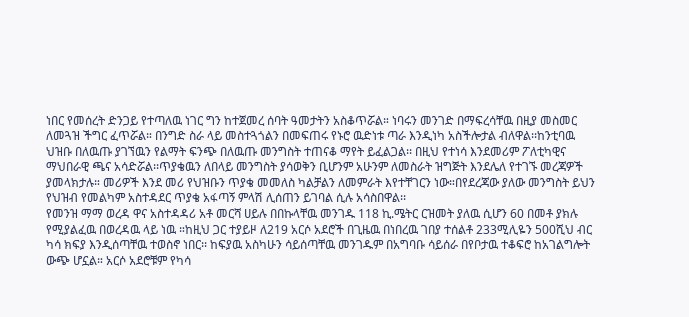ነበር የመሰረት ድንጋይ የተጣለዉ ነገር ግን ከተጀመረ ሰባት ዓመታትን አስቆጥሯል። ነባሩን መንገድ በማፍረሳቸዉ በዚያ መስመር ለመጓዝ ችግር ፈጥሯል። በንግድ ስራ ላይ መስተጓጎልን በመፍጠሩ የኑሮ ዉድነቱ ጣራ እንዲነካ አስችሎታል ብለዋል፡፡ከንቲባዉ ህዝቡ በለዉጡ ያገኘዉን የልማት ፍንጭ በለዉጡ መንግስት ተጠናቆ ማየት ይፈልጋል፡፡ በዚህ የተነሳ እንደመሪም ፖለቲካዊና ማህበራዊ ጫና አሳድሯል፡፡ጥያቄዉን ለበላይ መንግስት ያሳወቅን ቢሆንም አሁንም ለመስራት ዝግጅት እንደሌለ የተገኙ መረጃዎች ያመላክታሉ። መሪዎች እንደ መሪ የህዝቡን ጥያቄ መመለስ ካልቻልን ለመምራት እየተቸገርን ነው።በየደረጃው ያለው መንግስት ይህን የህዝብ የመልካም አስተዳደር ጥያቄ አፋጣኝ ምላሽ ሊሰጠን ይገባል ሲሉ አሳስበዋል፡፡
የመንዝ ማማ ወረዳ ዋና አስተዳዳሪ አቶ መርሻ ሀይሉ በበኩላቸዉ መንገዱ 118 ኪ.ሜትር ርዝመት ያለዉ ሲሆን 60 በመቶ ያክሉ የሚያልፈዉ በወረዳዉ ላይ ነዉ ።ከዚህ ጋር ተያይዞ ለ219 አርሶ አደሮች በጊዜዉ በነበረዉ ገበያ ተሰልቶ 233ሚሊዬን 500ሺህ ብር ካሳ ክፍያ እንዲሰጣቸዉ ተወስኖ ነበር፡፡ ከፍያዉ አስካሁን ሳይሰጣቸዉ መንገዱም በአግባቡ ሳይሰራ በየቦታዉ ተቆፍሮ ከአገልግሎት ውጭ ሆኗል። አርሶ አደሮቹም የካሳ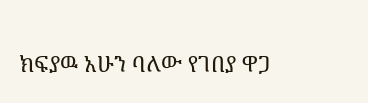ክፍያዉ አሁን ባለው የገበያ ዋጋ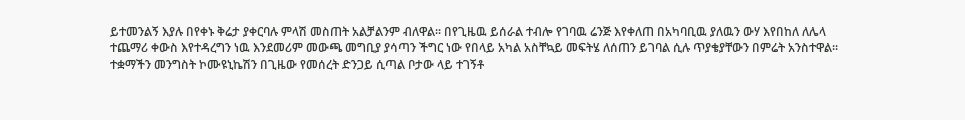ይተመንልኝ እያሉ በየቀኑ ቅሬታ ያቀርባሉ ምላሽ መስጠት አልቻልንም ብለዋል፡፡ በየጊዜዉ ይሰራል ተብሎ የገባዉ ሬንጅ እየቀለጠ በአካባቢዉ ያለዉን ውሃ እየበከለ ለሌላ ተጨማሪ ቀውስ እየተዳረግን ነዉ እንደመሪም መውጫ መግቢያ ያሳጣን ችግር ነው የበላይ አካል አስቸኳይ መፍትሄ ለሰጠን ይገባል ሲሉ ጥያቄያቸውን በምሬት አንስተዋል፡፡
ተቋማችን መንግስት ኮሙዩኒኬሽን በጊዜው የመሰረት ድንጋይ ሲጣል ቦታው ላይ ተገኝቶ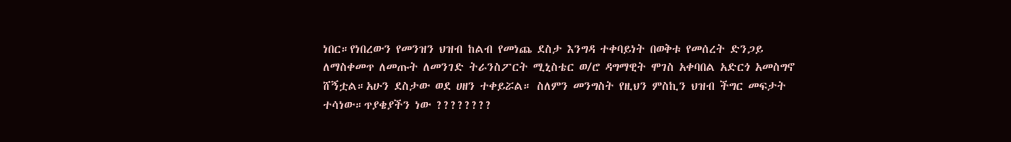ነበር።የነበረውን የመንዝን ህዝብ ከልብ የመነጨ ደስታ እንግዳ ተቀባይነት በወቅቱ የመሰረት ድንጋይ ለማስቀመጥ ለመጡት ለመንገድ ትራንስፖርት ሚኒስቴር ወ/ሮ ዳግማዊት ሞገስ አቀባበል አድርጎ አመስግኖ ሸኝቷል።አሁን ደስታው ወደ ሀዘን ተቀይሯል። ስለምን መንግስት የዚህን ምስኪን ህዝብ ችግር መፍታት ተሳነው።ጥያቄያችን ነው ????????